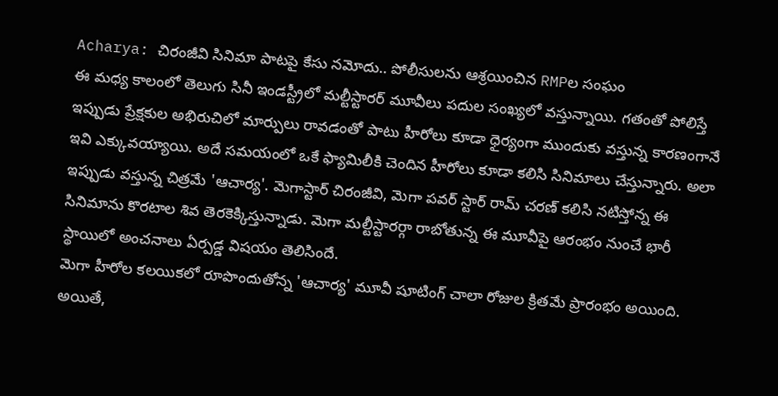Acharya: చిరంజీవి సినిమా పాటపై కేసు నమోదు.. పోలీసులను ఆశ్రయించిన RMPల సంఘం
ఈ మధ్య కాలంలో తెలుగు సినీ ఇండస్ట్రీలో మల్టీస్టారర్ మూవీలు పదుల సంఖ్యలో వస్తున్నాయి. గతంతో పోలిస్తే ఇప్పుడు ప్రేక్షకుల అభిరుచిలో మార్పులు రావడంతో పాటు హీరోలు కూడా ధైర్యంగా ముందుకు వస్తున్న కారణంగానే ఇవి ఎక్కువయ్యాయి. అదే సమయంలో ఒకే ఫ్యామిలీకి చెందిన హీరోలు కూడా కలిసి సినిమాలు చేస్తున్నారు. అలా ఇప్పుడు వస్తున్న చిత్రమే 'ఆచార్య'. మెగాస్టార్ చిరంజీవి, మెగా పవర్ స్టార్ రామ్ చరణ్ కలిసి నటిస్తోన్న ఈ సినిమాను కొరటాల శివ తెరకెక్కిస్తున్నాడు. మెగా మల్టీస్టారర్గా రాబోతున్న ఈ మూవీపై ఆరంభం నుంచే భారీ స్థాయిలో అంచనాలు ఏర్పడ్డ విషయం తెలిసిందే.
మెగా హీరోల కలయికలో రూపొందుతోన్న 'ఆచార్య' మూవీ షూటింగ్ చాలా రోజుల క్రితమే ప్రారంభం అయింది. అయితే,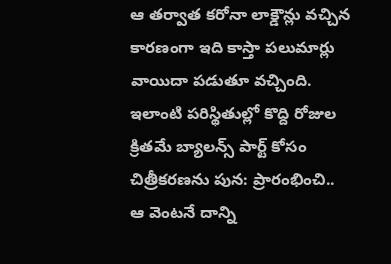ఆ తర్వాత కరోనా లాక్డౌన్లు వచ్చిన కారణంగా ఇది కాస్తా పలుమార్లు వాయిదా పడుతూ వచ్చింది. ఇలాంటి పరిస్థితుల్లో కొద్ది రోజుల క్రితమే బ్యాలన్స్ పార్ట్ కోసం చిత్రీకరణను పున: ప్రారంభించి.. ఆ వెంటనే దాన్ని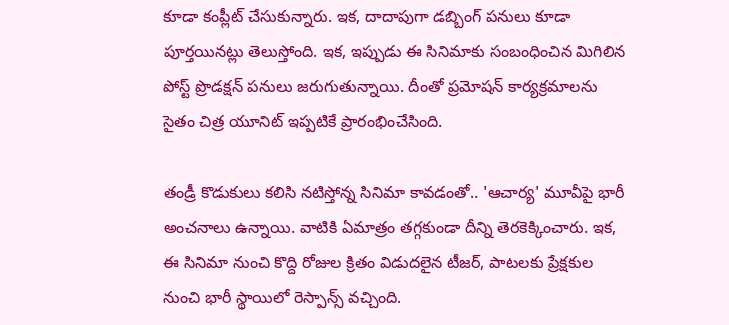కూడా కంప్లీట్ చేసుకున్నారు. ఇక, దాదాపుగా డబ్బింగ్ పనులు కూడా పూర్తయినట్లు తెలుస్తోంది. ఇక, ఇప్పుడు ఈ సినిమాకు సంబంధించిన మిగిలిన పోస్ట్ ప్రొడక్షన్ పనులు జరుగుతున్నాయి. దీంతో ప్రమోషన్ కార్యక్రమాలను సైతం చిత్ర యూనిట్ ఇప్పటికే ప్రారంభించేసింది.

తండ్రీ కొడుకులు కలిసి నటిస్తోన్న సినిమా కావడంతో.. 'ఆచార్య' మూవీపై భారీ అంచనాలు ఉన్నాయి. వాటికి ఏమాత్రం తగ్గకుండా దీన్ని తెరకెక్కించారు. ఇక, ఈ సినిమా నుంచి కొద్ది రోజుల క్రితం విడుదలైన టీజర్, పాటలకు ప్రేక్షకుల నుంచి భారీ స్థాయిలో రెస్పాన్స్ వచ్చింది.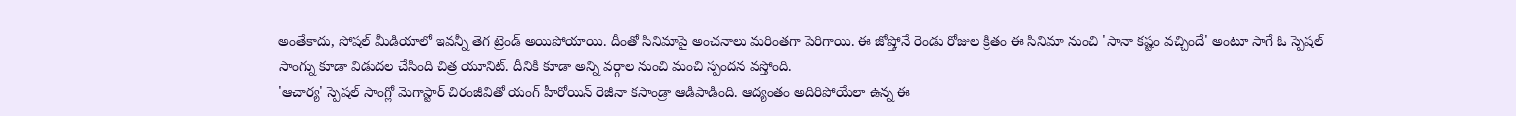అంతేకాదు, సోషల్ మీడియాలో ఇవన్నీ తెగ ట్రెండ్ అయిపోయాయి. దీంతో సినిమాపై అంచనాలు మరింతగా పెరిగాయి. ఈ జోష్తోనే రెండు రోజుల క్రితం ఈ సినిమా నుంచి 'సానా కష్టం వచ్చిందే' అంటూ సాగే ఓ స్పెషల్ సాంగ్ను కూడా విడుదల చేసింది చిత్ర యూనిట్. దీనికి కూడా అన్ని వర్గాల నుంచి మంచి స్పందన వస్తోంది.
'ఆచార్య' స్పెషల్ సాంగ్లో మెగాస్టార్ చిరంజీవితో యంగ్ హీరోయిన్ రెజీనా కసాండ్రా ఆడిపాడింది. ఆద్యంతం అదిరిపోయేలా ఉన్న ఈ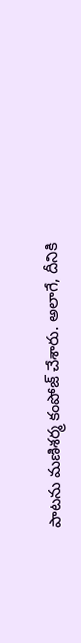పాటను మణిశర్మ కంపోజ్ చేశారు. అలాగే, దీనికి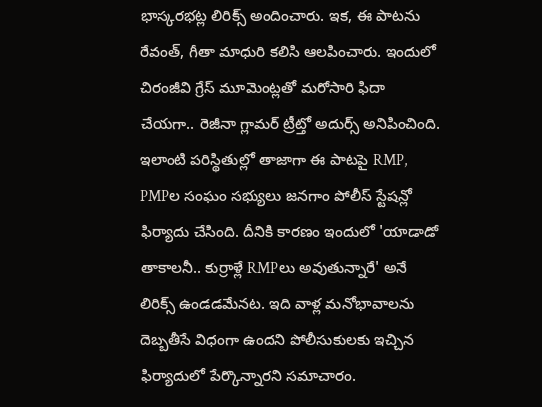భాస్కరభట్ల లిరిక్స్ అందించారు. ఇక, ఈ పాటను రేవంత్, గీతా మాధురి కలిసి ఆలపించారు. ఇందులో చిరంజీవి గ్రేస్ మూమెంట్లతో మరోసారి ఫిదా చేయగా.. రెజీనా గ్లామర్ ట్రీట్తో అదుర్స్ అనిపించింది. ఇలాంటి పరిస్థితుల్లో తాజాగా ఈ పాటపై RMP, PMPల సంఘం సభ్యులు జనగాం పోలీస్ స్టేషన్లో ఫిర్యాదు చేసింది. దీనికి కారణం ఇందులో 'యాడాడో తాకాలనీ.. కుర్రాళ్లే RMPలు అవుతున్నారే' అనే లిరిక్స్ ఉండడమేనట. ఇది వాళ్ల మనోభావాలను దెబ్బతీసే విధంగా ఉందని పోలీసుకులకు ఇచ్చిన ఫిర్యాదులో పేర్కొన్నారని సమాచారం.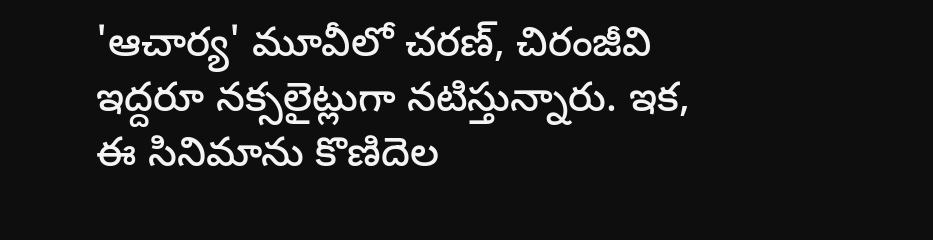'ఆచార్య' మూవీలో చరణ్, చిరంజీవి ఇద్దరూ నక్సలైట్లుగా నటిస్తున్నారు. ఇక, ఈ సినిమాను కొణిదెల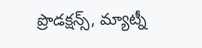ప్రొడక్షన్స్, మ్యాట్నీ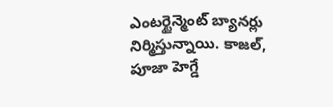ఎంటర్టైన్మెంట్ బ్యానర్లు నిర్మిస్తున్నాయి. కాజల్, పూజా హెగ్డే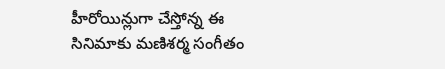హీరోయిన్లుగా చేస్తోన్న ఈ సినిమాకు మణిశర్మ సంగీతం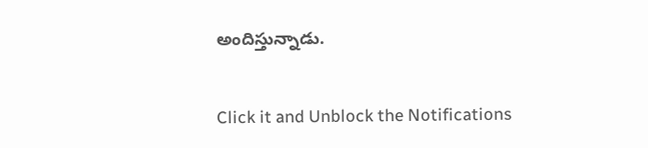అందిస్తున్నాడు.


Click it and Unblock the Notifications